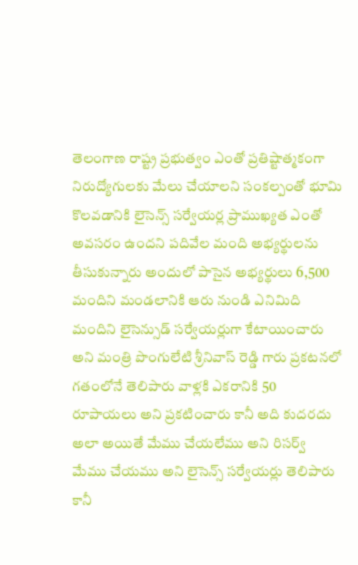తెలంగాణ రాష్ట్ర ప్రభుత్వం ఎంతో ప్రతిష్టాత్మకంగా నిరుద్యోగులకు మేలు చేయాలని సంకల్పంతో భూమి కొలవడానికి లైసెన్స్ సర్వేయర్ల ప్రాముఖ్యత ఎంతో అవసరం ఉందని పదివేల మంది అభ్యర్థులను తీసుకున్నారు అందులో పాసైన అభ్యర్థులు 6,500 మందిని మండలానికి ఆరు నుండి ఎనిమిది మందిని లైసెన్సుడ్ సర్వేయర్లుగా కేటాయించారు అని మంత్రి పొంగులేటి శ్రీనివాస్ రెడ్డి గారు ప్రకటనలో గతంలోనే తెలిపారు వాళ్లకి ఎకరానికి 50 రూపాయలు అని ప్రకటించారు కానీ అది కుదరదు అలా అయితే మేము చేయలేము అని రిసర్వ్ మేము చేయము అని లైసెన్స్ సర్వేయర్లు తెలిపారు కానీ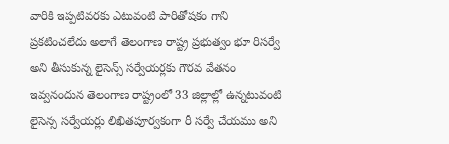వారికి ఇప్పటివరకు ఎటువంటి పారితోషకం గాని ప్రకటించలేదు అలాగే తెలంగాణ రాష్ట్ర ప్రభుత్వం భూ రిసర్వే అని తీసుకున్న లైసెన్స్ సర్వేయర్లకు గౌరవ వేతనం ఇవ్వనందున తెలంగాణ రాష్ట్రంలో 33 జిల్లాల్లో ఉన్నటువంటి లైసెన్స సర్వేయర్లు లిఖితపూర్వకంగా రీ సర్వే చేయము అని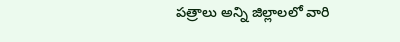పత్రాలు అన్ని జిల్లాలలో వారి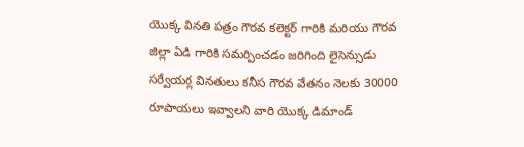యొక్క వినతి పత్రం గౌరవ కలెక్టర్ గారికి మరియు గౌరవ జిల్లా ఏడి గారికి సమర్పించడం జరిగింది లైసెన్సుడు సర్వేయర్ల వినతులు కనీస గౌరవ వేతనం నెలకు 30000 రూపాయలు ఇవ్వాలని వారి యొక్క డిమాండ్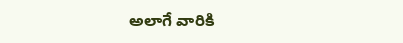అలాగే వారికి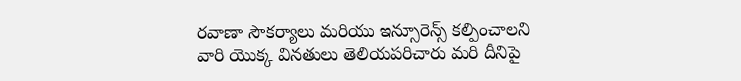రవాణా సౌకర్యాలు మరియు ఇన్సూరెన్స్ కల్పించాలని వారి యొక్క వినతులు తెలియపరిచారు మరి దీనిపై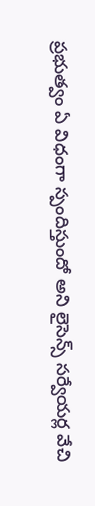ప్రభుత్వం ఏ విధంగా స్పందిస్తుందో అని లైసెన్స్ సర్వేయర్ల వేచి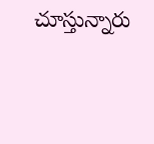చూస్తున్నారు